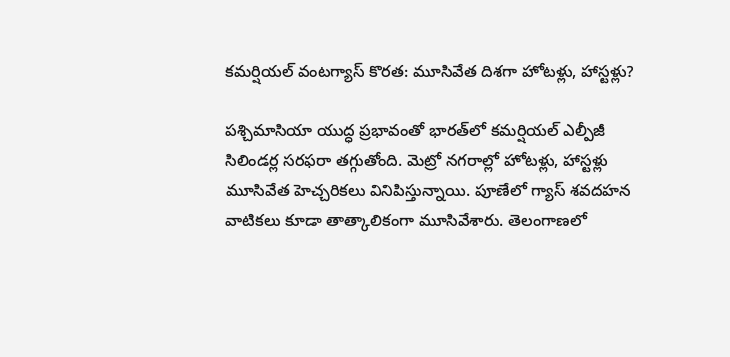కమర్షియల్ వంటగ్యాస్ కొరత: మూసివేత దిశగా హోటళ్లు, హాస్టళ్లు?

పశ్చిమాసియా యుద్ధ ప్రభావంతో భారత్‌లో కమర్షియల్ ఎల్పీజీ సిలిండర్ల సరఫరా తగ్గుతోంది. మెట్రో నగరాల్లో హోటళ్లు, హాస్టళ్లు మూసివేత హెచ్చరికలు వినిపిస్తున్నాయి. పూణేలో గ్యాస్ శవదహన వాటికలు కూడా తాత్కాలికంగా మూసివేశారు. తెలంగాణలో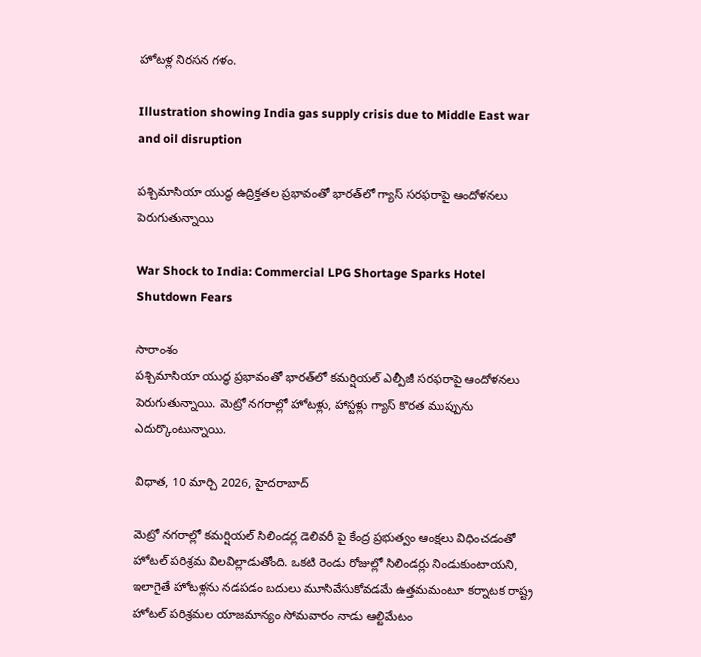హోటళ్ల నిరసన గళం.

Illustration showing India gas supply crisis due to Middle East war and oil disruption

పశ్చిమాసియా యుద్ధ ఉద్రిక్తతల ప్రభావంతో భారత్‌లో గ్యాస్ సరఫరాపై ఆందోళనలు పెరుగుతున్నాయి

War Shock to India: Commercial LPG Shortage Sparks Hotel Shutdown Fears

సారాంశం
పశ్చిమాసియా యుద్ధ ప్రభావంతో భారత్‌లో కమర్షియల్ ఎల్పీజీ సరఫరాపై ఆందోళనలు పెరుగుతున్నాయి. మెట్రో నగరాల్లో హోటళ్లు, హాస్టళ్లు గ్యాస్ కొరత ముప్పును ఎదుర్కొంటున్నాయి.

విధాత, 10 మార్చి 2026, హైదరాబాద్

మెట్రో నగరాల్లో కమర్షియల్ సిలిండర్ల డెలివరీ పై కేంద్ర ప్రభుత్వం ఆంక్షలు విధించడంతో హోటల్ పరిశ్రమ విలవిల్లాడుతోంది. ఒకటి రెండు రోజుల్లో సిలిండర్లు నిండుకుంటాయని, ఇలాగైతే హోటళ్లను నడపడం బదులు మూసివేసుకోవడమే ఉత్తమమంటూ కర్నాటక రాష్ట్ర హోటల్ పరిశ్రమల యాజమాన్యం సోమవారం నాడు ఆల్టిమేటం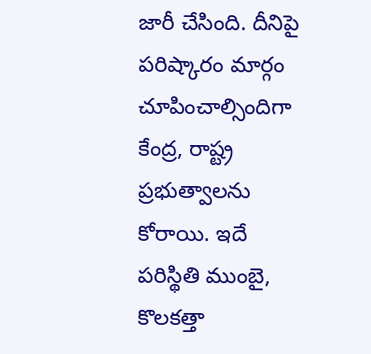జారీ చేసింది. దీనిపై పరిష్కారం మార్గం చూపించాల్సిందిగా కేంద్ర, రాష్ట్ర ప్రభుత్వాలను కోరాయి. ఇదే పరిస్థితి ముంబై, కొలకత్తా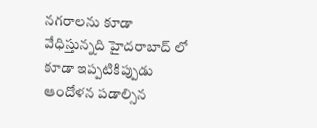నగరాలను కూడా వేధిస్తున్నది హైదరాబాద్ లో కూడా ఇప్పటికిప్పుడు ఆందోళన పడాల్సిన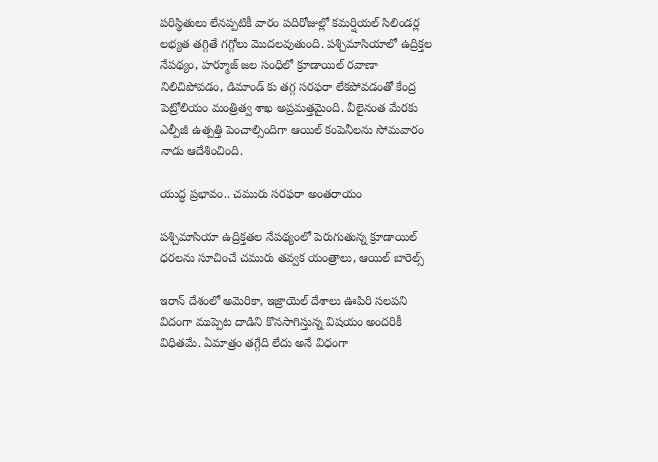పరిస్థితులు లేనప్పటికీ వారం పదిరోజుల్లో కమర్షియల్ సిలిండర్ల లభ్యత తగ్గితే గగ్గోలు మొదలవుతుంది. పశ్చిమాసియాలో ఉద్రిక్తల నేపథ్యం, హర్మూజ్ జల సంధిలో క్రూడాయిల్ రవాణా నిలిచిపోవడం, డిమాండ్ కు తగ్గ సరఫరా లేకపోవడంతో కేంద్ర పెట్రోలియం మంత్రిత్వ శాఖ అప్రమత్తమైంది. వీలైనంత మేరకు ఎల్పీజీ ఉత్పత్తి పెంచాల్సిందిగా ఆయిల్ కంపెనీలను సోమవారం నాడు ఆదేశించింది.

యుద్ధ ప్రభావం.. చమురు సరఫరా అంతరాయం

పశ్చిమాసియా ఉద్రిక్తతల నేపథ్యంలో పెరుగుతున్న క్రూడాయిల్ ధరలను సూచించే చమురు తవ్వక యంత్రాలు, ఆయిల్ బారెల్స్

ఇరాన్ దేశంలో అమెరికా, ఇజ్రాయెల్ దేశాలు ఊపిరి సలపని విదంగా ముప్పెట దాడిని కొనసాగిస్తున్న విషయం అందరికీ విధితమే. ఏమాత్రం తగ్గేది లేదు అనే విధంగా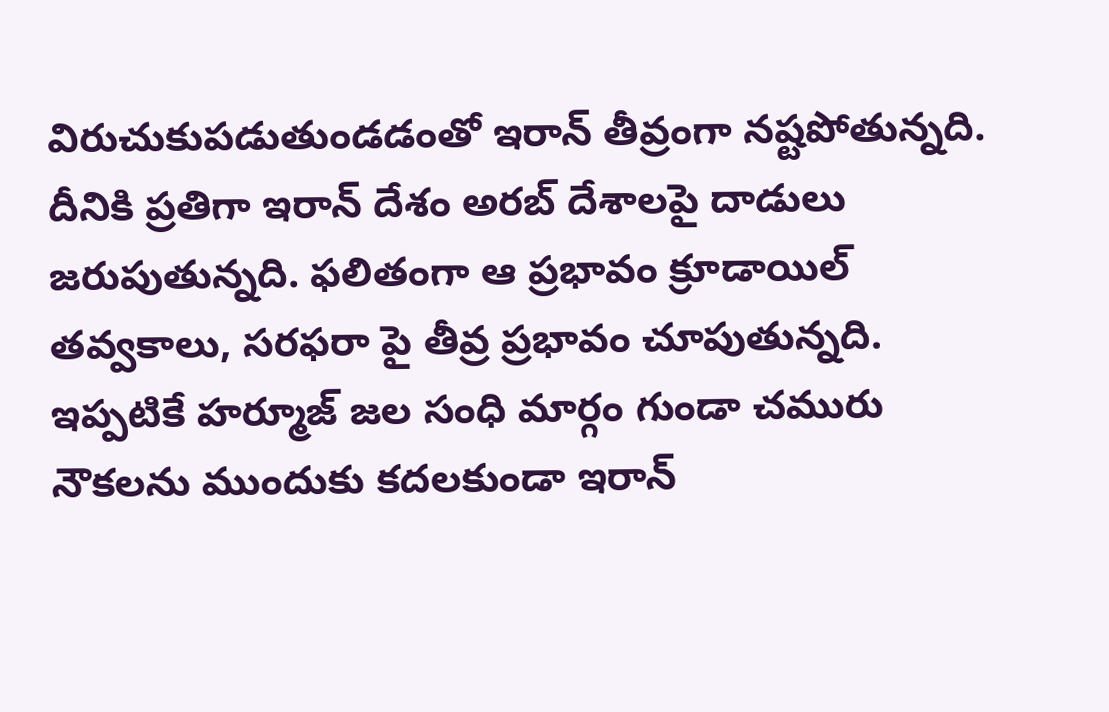విరుచుకుపడుతుండడంతో ఇరాన్ తీవ్రంగా నష్టపోతున్నది. దీనికి ప్రతిగా ఇరాన్ దేశం అరబ్ దేశాలపై దాడులు జరుపుతున్నది. ఫలితంగా ఆ ప్రభావం క్రూడాయిల్ తవ్వకాలు, సరఫరా పై తీవ్ర ప్రభావం చూపుతున్నది. ఇప్పటికే హర్మూజ్ జల సంధి మార్గం గుండా చమురు నౌకలను ముందుకు కదలకుండా ఇరాన్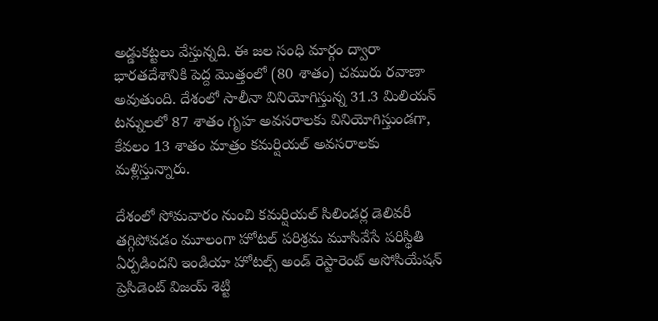అడ్డుకట్టలు వేస్తున్నది. ఈ జల సంధి మార్గం ద్వారా భారతదేశానికి పెద్ద మొత్తంలో (80 శాతం) చమురు రవాణా అవుతుంది. దేశంలో సాలీనా వినియోగిస్తున్న 31.3 మిలియన్ టన్నులలో 87 శాతం గృహ‌ అవసరాలకు వినియోగిస్తుండగా, కేవలం 13 శాతం మాత్రం కమర్షియల్ అవసరాలకు మళ్లిస్తున్నారు.

దేశంలో సోమవారం నుంచి కమర్షియల్ సిలిండర్ల డెలివరీ తగ్గిపోవడం మూలంగా హోటల్ పరిశ్రమ మూసివేసే పరిస్థితి ఏర్పడిందని ఇండియా హోటల్స్ అండ్ రెస్టారెంట్ అసోసియేషన్ ప్రెసిడెంట్ విజయ్ శెట్టి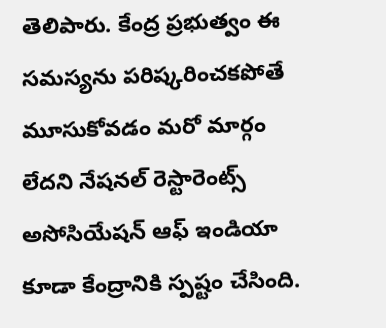తెలిపారు. కేంద్ర ప్రభుత్వం ఈ సమస్యను పరిష్కరించకపోతే మూసుకోవడం మరో మార్గం లేదని నేషనల్ రెస్టారెంట్స్ అసోసియేషన్ ఆఫ్ ఇండియా కూడా కేంద్రానికి స్పష్టం చేసింది.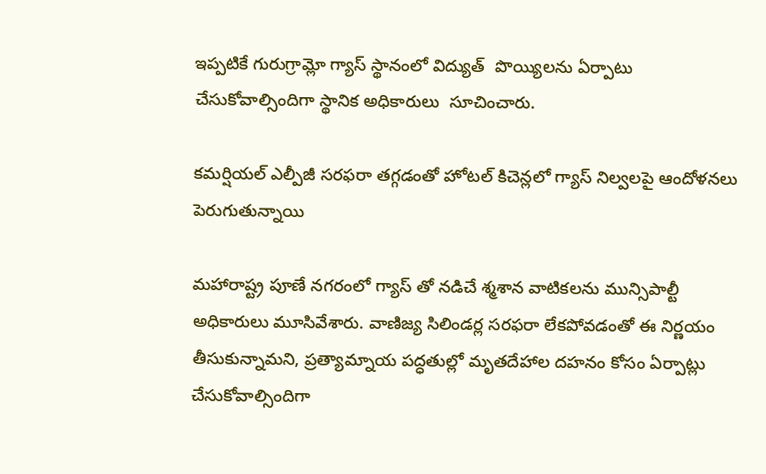ఇప్పటికే గురుగ్రామ్లో గ్యాస్ స్థానంలో విద్యుత్  పొయ్యిలను ఏర్పాటు చేసుకోవాల్సిందిగా స్థానిక అధికారులు  సూచించారు.

కమర్షియల్ ఎల్పీజీ సరఫరా తగ్గడంతో హోటల్ కిచెన్లలో గ్యాస్ నిల్వలపై ఆందోళనలు పెరుగుతున్నాయి

మహారాష్ట్ర పూణే నగరంలో గ్యాస్ తో నడిచే శ్మశాన వాటికలను మున్సిపాల్టీ అధికారులు మూసివేశారు. వాణిజ్య సిలిండర్ల సరఫరా లేకపోవడంతో ఈ నిర్ణయం తీసుకున్నామని, ప్రత్యామ్నాయ పద్ధతుల్లో మృత‌దేహాల దహనం కోసం ఏర్పాట్లు చేసుకోవాల్సిందిగా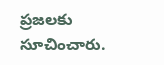ప్రజలకు సూచించారు.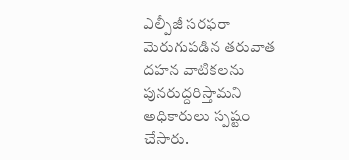ఎల్పీజీ సరఫరా మెరుగుపడిన తరువాత దహన వాటికలను పునరుద్దరిస్తామని అధికారులు స్పష్టం చేసారు.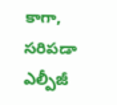కాగా, సరిపడా ఎల్పీజీ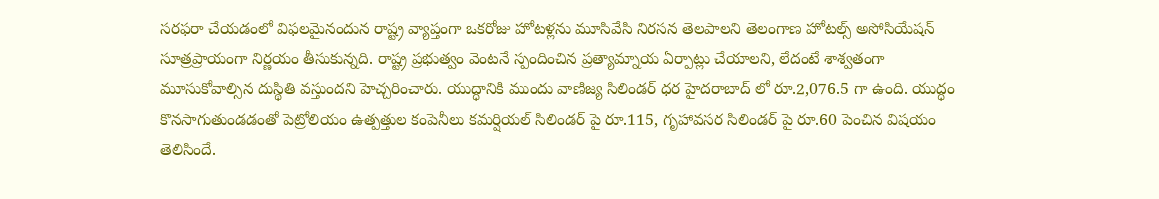సరఫరా చేయడంలో విఫలమైనందున రాష్ట్ర వ్యాప్తంగా ఒకరోజు హోటళ్లను మూసివేసి నిరసన తెలపాలని తెలంగాణ హోటల్స్ అసోసియేషన్ సూత్రప్రాయంగా నిర్ణయం తీసుకున్నది. రాష్ట్ర ప్రభుత్వం వెంటనే స్పందించిన ప్రత్యామ్నాయ ఏర్పాట్లు చేయాలని, లేదంటే శాశ్వతంగా మూసుకోవాల్సిన దుస్థితి వస్తుందని హెచ్చరించారు. యుద్ధానికి ముందు వాణిజ్య సిలిండర్ ధర హైదరాబాద్ లో రూ.2,076.5 గా ఉంది. యుద్ధం కొనసాగుతుండడంతో పెట్రోలియం ఉత్పత్తుల కంపెనీలు కమర్షియల్ సిలిండర్ పై రూ.115, గృహావసర సిలిండర్ పై రూ.60 పెంచిన విషయం తెలిసిందే.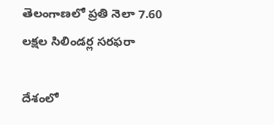తెలంగాణలో ప్రతి నెలా 7.60 లక్షల సిలిండర్ల సరఫరా

దేశంలో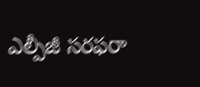ఎల్పీజీ సరఫరా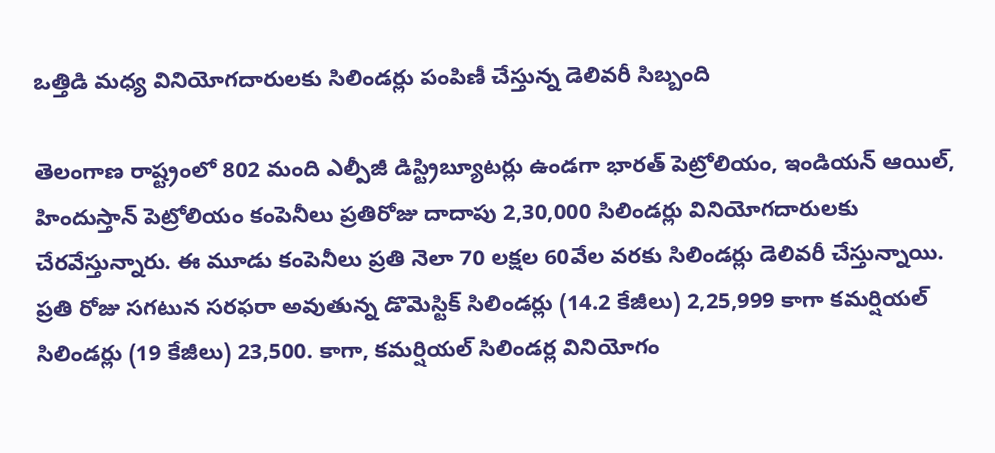ఒత్తిడి మధ్య వినియోగదారులకు సిలిండర్లు పంపిణీ చేస్తున్న డెలివరీ సిబ్బంది

తెలంగాణ రాష్ట్రంలో 802 మంది ఎల్పీజీ డిస్ట్రిబ్యూటర్లు ఉండగా భారత్ పెట్రోలియం, ఇండియన్ ఆయిల్, హిందుస్తాన్ పెట్రోలియం కంపెనీలు ప్రతిరోజు దాదాపు 2,30,000 సిలిండర్లు వినియోగదారులకు చేరవేస్తున్నారు. ఈ మూడు కంపెనీలు ప్రతి నెలా 70 లక్షల 60వేల వరకు సిలిండర్లు డెలివరీ చేస్తున్నాయి. ప్రతి రోజు సగటున సరఫరా అవుతున్న డొమెస్టిక్ సిలిండర్లు (14.2 కేజీలు) 2,25,999 కాగా కమర్షియల్ సిలిండర్లు (19 కేజీలు) 23,500. కాగా, కమర్షియల్ సిలిండర్ల వినియోగం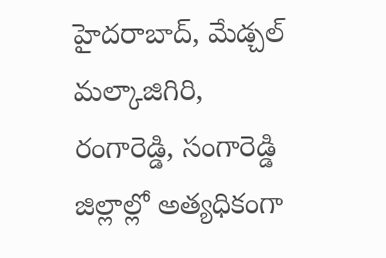హైదరాబాద్, మేడ్చల్ మల్కాజిగిరి, రంగారెడ్డి, సంగారెడ్డి జిల్లాల్లో అత్యధికంగా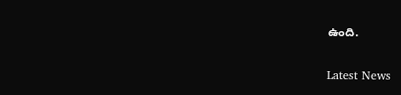ఉంది.

Latest News